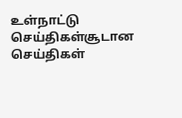உள்நாட்டு செய்திகள்சூடான செய்திகள்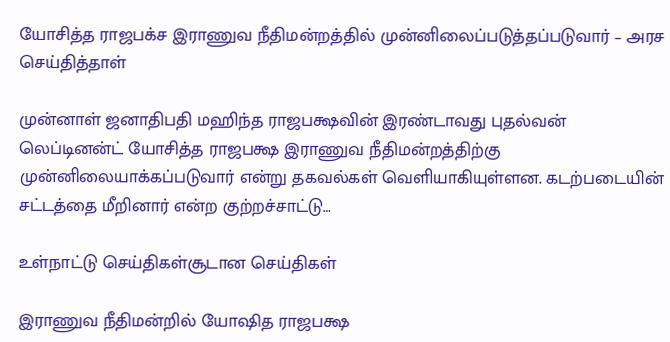யோசித்த ராஜபக்ச இராணுவ நீதிமன்றத்தில் முன்னிலைப்படுத்தப்படுவார் – அரச செய்தித்தாள்

முன்னாள் ஜனாதிபதி மஹிந்த ராஜபக்ஷவின் இரண்டாவது புதல்வன் லெப்டினன்ட் யோசித்த ராஜபக்ஷ இராணுவ நீதிமன்றத்திற்கு முன்னிலையாக்கப்படுவார் என்று தகவல்கள் வெளியாகியுள்ளன. கடற்படையின் சட்டத்தை மீறினார் என்ற குற்றச்சாட்டு…

உள்நாட்டு செய்திகள்சூடான செய்திகள்

இராணுவ நீதிமன்றில் யோஷித ராஜபக்ஷ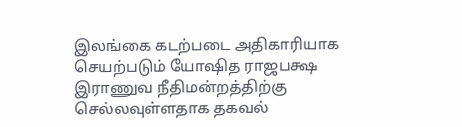இலங்கை கடற்படை அதிகாரியாக செயற்படும் யோஷித ராஜபக்ஷ இராணுவ நீதிமன்றத்திற்கு செல்லவுள்ளதாக தகவல்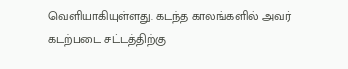வெளியாகியுள்ளது. கடந்த காலங்களில் அவர் கடற்படை சட்டத்திற்கு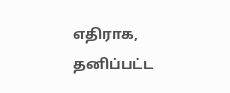எதிராக, தனிப்பட்ட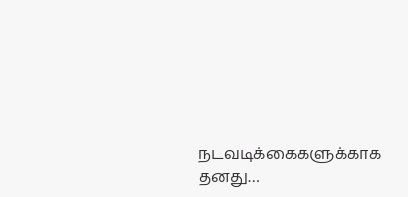நடவடிக்கைகளுக்காக தனது…